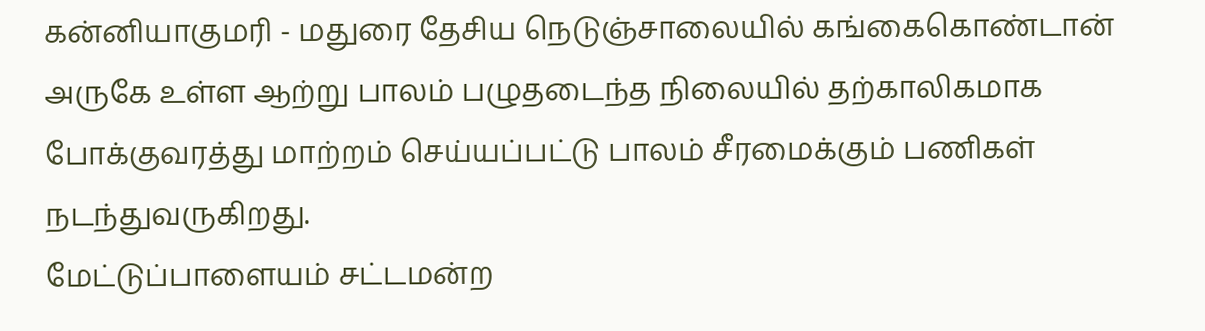கன்னியாகுமரி - மதுரை தேசிய நெடுஞ்சாலையில் கங்கைகொண்டான் அருகே உள்ள ஆற்று பாலம் பழுதடைந்த நிலையில் தற்காலிகமாக போக்குவரத்து மாற்றம் செய்யப்பட்டு பாலம் சீரமைக்கும் பணிகள் நடந்துவருகிறது.
மேட்டுப்பாளையம் சட்டமன்ற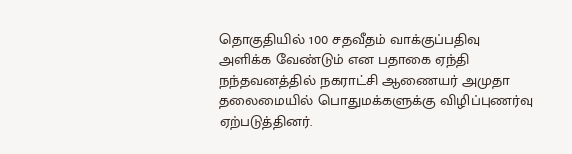தொகுதியில் 100 சதவீதம் வாக்குப்பதிவு அளிக்க வேண்டும் என பதாகை ஏந்தி நந்தவனத்தில் நகராட்சி ஆணையர் அமுதா தலைமையில் பொதுமக்களுக்கு விழிப்புணர்வு ஏற்படுத்தினர்.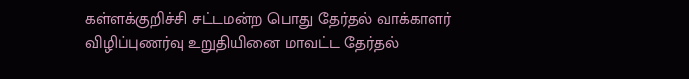கள்ளக்குறிச்சி சட்டமன்ற பொது தேர்தல் வாக்காளர் விழிப்புணர்வு உறுதியினை மாவட்ட தேர்தல்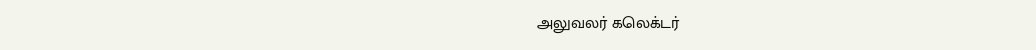அலுவலர் கலெக்டர்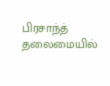பிரசாந்த் தலைமையில்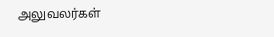அலுவலர்கள்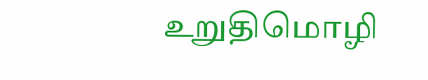உறுதிமொழி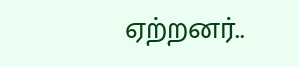ஏற்றனர்..